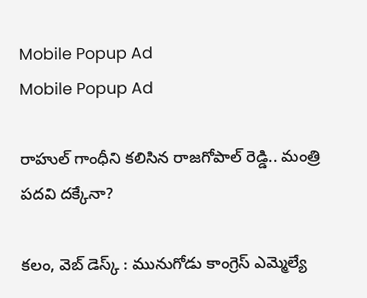Mobile Popup Ad
Mobile Popup Ad

రాహుల్ గాంధీని కలిసిన రాజగోపాల్ రెడ్డి.. మంత్రి పదవి దక్కేనా?

కలం, వెబ్ డెస్క్ : మునుగోడు కాంగ్రెస్ ఎమ్మెల్యే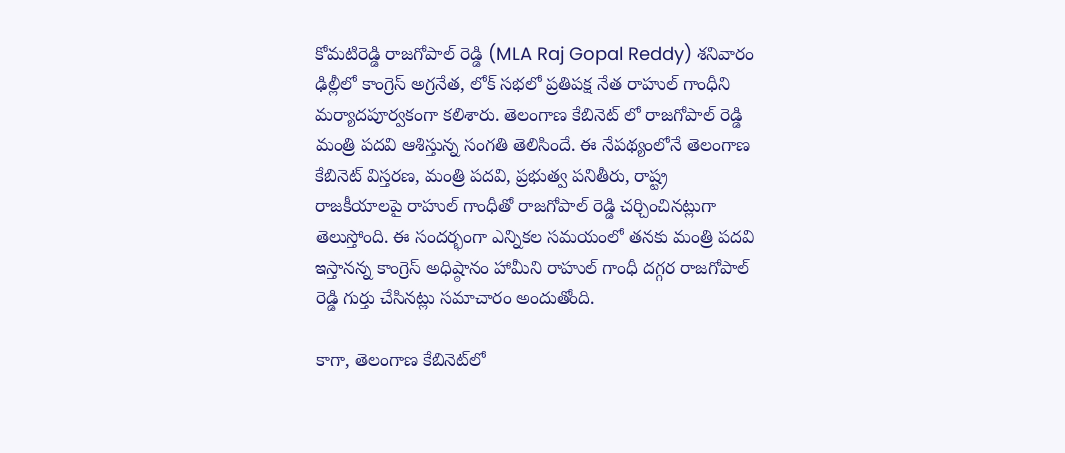కోమటిరెడ్డి రాజగోపాల్ రెడ్డి (MLA Raj Gopal Reddy) శనివారం ఢిల్లీలో కాంగ్రెస్ అగ్రనేత, లోక్ సభలో ప్రతిపక్ష నేత రాహుల్ గాంధీని మర్యాదపూర్వకంగా కలిశారు. తెలంగాణ కేబినెట్ లో రాజగోపాల్ రెడ్డి మంత్రి పదవి ఆశిస్తున్న సంగతి తెలిసిందే. ఈ నేపథ్యంలోనే తెలంగాణ కేబినెట్ విస్తరణ, మంత్రి పదవి, ప్రభుత్వ పనితీరు, రాష్ట్ర రాజకీయాలపై రాహుల్ గాంధీతో రాజగోపాల్ రెడ్డి చర్చించినట్లుగా తెలుస్తోంది. ఈ సందర్భంగా ఎన్నికల సమయంలో తనకు మంత్రి పదవి ఇస్తానన్న కాంగ్రెస్ అధిష్ఠానం హామీని రాహుల్ గాంధీ దగ్గర రాజగోపాల్ రెడ్డి గుర్తు చేసినట్లు సమాచారం అందుతోంది.

కాగా, తెలంగాణ కేబినెట్‌లో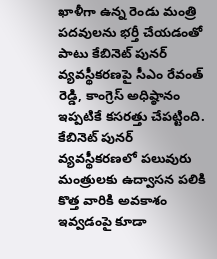ఖాళీగా ఉన్న రెండు మంత్రి పదవులను భర్తీ చేయడంతో పాటు కేబినెట్ పునర్ వ్యవస్థీకరణపై సీఎం రేవంత్ రెడ్డి, కాంగ్రెస్ అధిష్ఠానం ఇప్పటికే కసరత్తు చేపట్టింది. కేబినెట్ పునర్ వ్యవస్థీకరణలో పలువురు మంత్రులకు ఉద్వాసన పలికి కొత్త వారికి అవకాశం ఇవ్వడంపై కూడా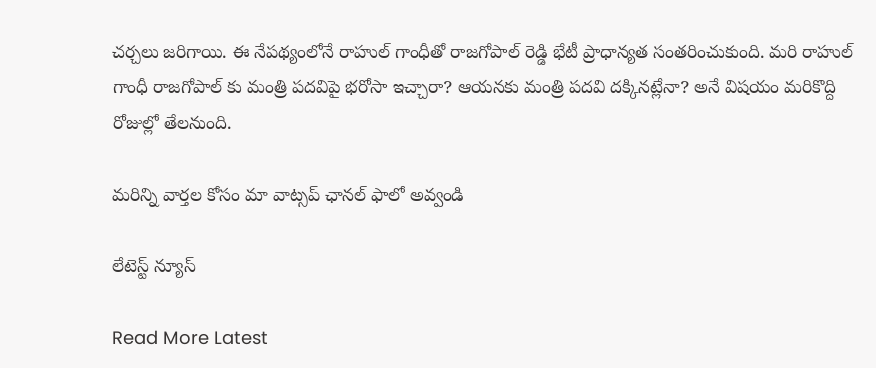చర్చలు జరిగాయి. ఈ నేపథ్యంలోనే రాహుల్ గాంధీతో రాజగోపాల్ రెడ్డి భేటీ ప్రాధాన్యత సంతరించుకుంది. మరి రాహుల్ గాంధీ రాజగోపాల్ కు మంత్రి పదవిపై భరోసా ఇచ్చారా? ఆయనకు మంత్రి పదవి దక్కినట్లేనా? అనే విషయం మరికొద్ది రోజుల్లో తేలనుంది.

మ‌రిన్ని వార్త‌ల కోసం మా వాట్స‌ప్ ఛాన‌ల్ ఫాలో అవ్వండి

లేటెస్ట్ న్యూస్‌

Read More Latest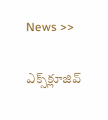News >>

ఎక్స్‌క్లూజివ్‌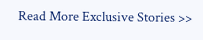Read More Exclusive Stories >>